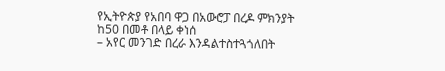የኢትዮጵያ የአበባ ዋጋ በአውሮፓ በረዶ ምክንያት ከ50 በመቶ በላይ ቀነሰ
– አየር መንገድ በረራ እንዳልተስተጓጎለበት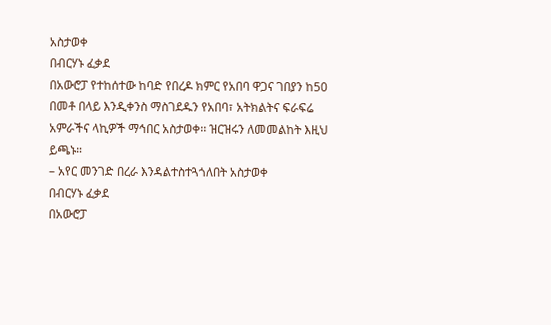አስታወቀ
በብርሃኑ ፈቃደ
በአውሮፓ የተከሰተው ከባድ የበረዶ ክምር የአበባ ዋጋና ገበያን ከ50 በመቶ በላይ እንዲቀንስ ማስገደዱን የአበባ፣ አትክልትና ፍራፍሬ አምራችና ላኪዎች ማኅበር አስታወቀ፡፡ ዝርዝሩን ለመመልከት እዚህ ይጫኑ።
– አየር መንገድ በረራ እንዳልተስተጓጎለበት አስታወቀ
በብርሃኑ ፈቃደ
በአውሮፓ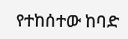የተከሰተው ከባድ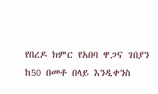የበረዶ ክምር የአበባ ዋጋና ገበያን ከ50 በመቶ በላይ እንዲቀንስ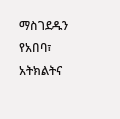ማስገደዱን የአበባ፣ አትክልትና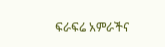ፍራፍሬ አምራችና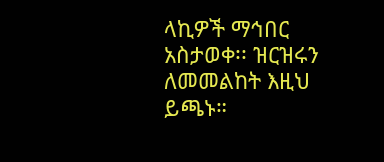ላኪዎች ማኅበር አስታወቀ፡፡ ዝርዝሩን ለመመልከት እዚህ ይጫኑ።